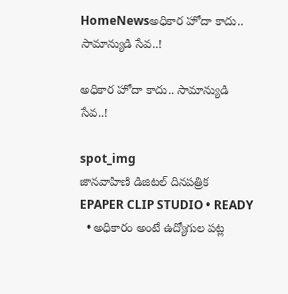HomeNewsఅధికార హోదా కాదు.. సామాన్యుడి సేవ..!

అధికార హోదా కాదు.. సామాన్యుడి సేవ..!

spot_img
జానవాహిణి డిజిటల్ దినపత్రిక EPAPER CLIP STUDIO • READY
  • అధికారం అంటే ఉద్యోగుల పట్ల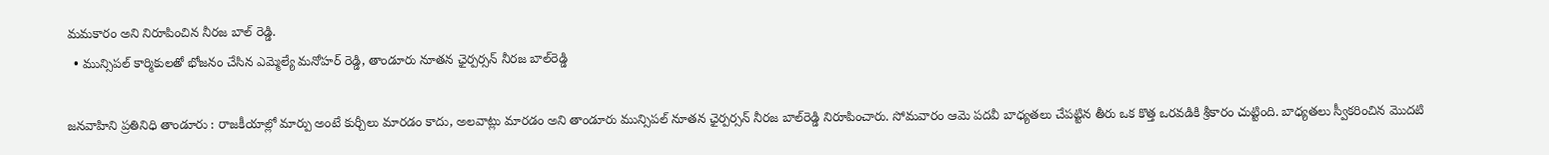మమకారం అని నిరూపించిన నీరజ బాల్ రెడ్డి.
  • మున్సిపల్ కార్మికులతో భోజనం చేసిన ఎమ్మెల్యే మనోహర్ రెడ్డి, తాండూరు నూతన ఛైర్పర్సన్ నీరజ బాల్‌రెడ్డి

జనవాహిని ప్రతినిధి తాండూరు : రాజకీయాల్లో మార్పు అంటే కుర్చీలు మారడం కాదు, అలవాట్లు మారడం అని తాండూరు మున్సిపల్ నూతన ఛైర్పర్సన్ నీరజ బాల్‌రెడ్డి నిరూపించారు. సోమవారం ఆమె పదవీ బాధ్యతలు చేపట్టిన తీరు ఒక కొత్త ఒరవడికి శ్రీకారం చుట్టింది. బాధ్యతలు స్వీకరించిన మొదటి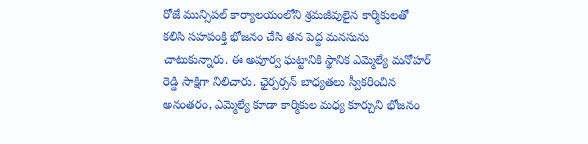రోజే మున్సిపల్ కార్యాలయంలోని శ్రమజీవులైన కార్మికులతో కలిసి సహపంక్తి భోజనం చేసి తన పెద్ద మనసును చాటుకున్నారు. ఈ అపూర్వ ఘట్టానికి స్థానిక ఎమ్మెల్యే మనోహర్ రెడ్డి సాక్షిగా నిలిచారు. ఛైర్పర్సన్ బాధ్యతలు స్వీకరించిన అనంతరం, ఎమ్మెల్యే కూడా కార్మికుల మధ్య కూర్చుని భోజనం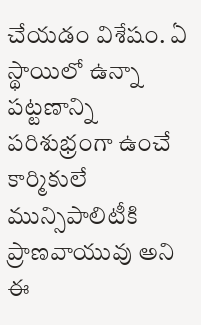చేయడం విశేషం. ఏ స్థాయిలో ఉన్నా పట్టణాన్ని పరిశుభ్రంగా ఉంచే కార్మికులే మున్సిపాలిటీకి ప్రాణవాయువు అని ఈ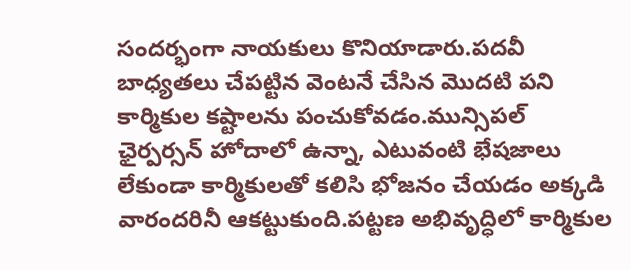సందర్భంగా నాయకులు కొనియాడారు.పదవీ బాధ్యతలు చేపట్టిన వెంటనే చేసిన మొదటి పని కార్మికుల కష్టాలను పంచుకోవడం.మున్సిపల్ ఛైర్పర్సన్ హోదాలో ఉన్నా, ఎటువంటి భేషజాలు లేకుండా కార్మికులతో కలిసి భోజనం చేయడం అక్కడి వారందరినీ ఆకట్టుకుంది.పట్టణ అభివృద్ధిలో కార్మికుల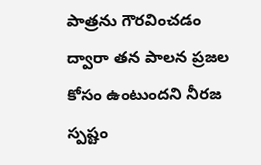పాత్రను గౌరవించడం ద్వారా తన పాలన ప్రజల కోసం ఉంటుందని నీరజ స్పష్టం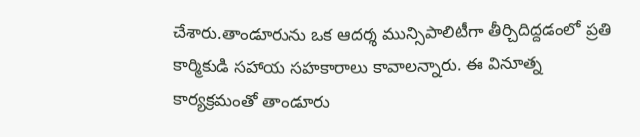చేశారు.తాండూరును ఒక ఆదర్శ మున్సిపాలిటీగా తీర్చిదిద్దడంలో ప్రతి కార్మికుడి సహాయ సహకారాలు కావాలన్నారు. ఈ వినూత్న కార్యక్రమంతో తాండూరు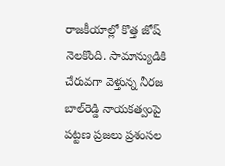రాజకీయాల్లో కొత్త జోష్ నెలకొంది. సామాన్యుడికి చేరువగా వెళ్తున్న నీరజ బాల్‌రెడ్డి నాయకత్వంపై పట్టణ ప్రజలు ప్రశంసల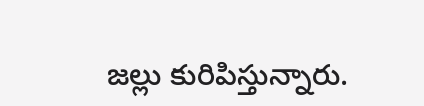జల్లు కురిపిస్తున్నారు.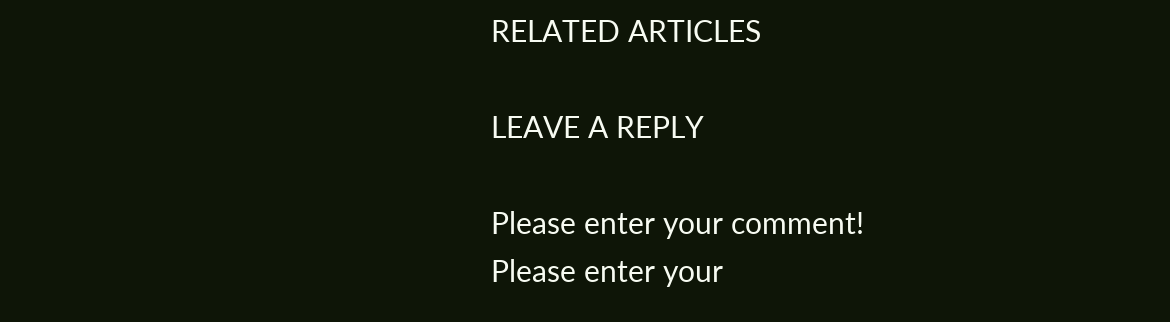RELATED ARTICLES

LEAVE A REPLY

Please enter your comment!
Please enter your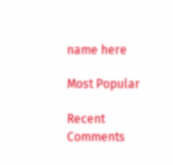name here

Most Popular

Recent Comments